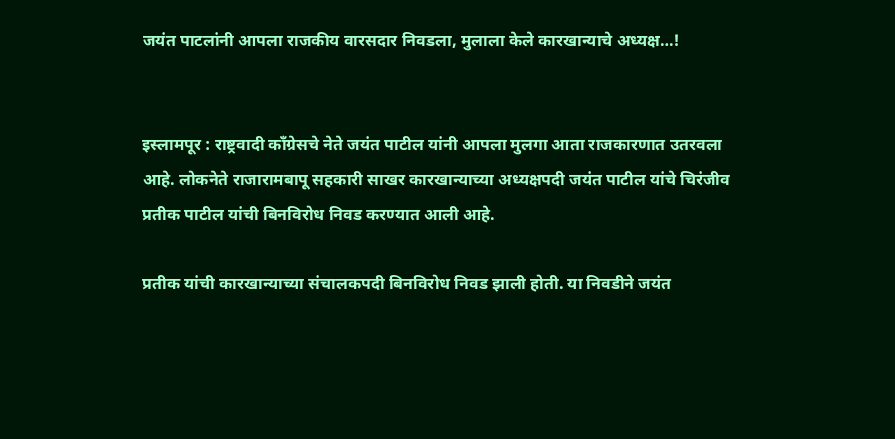जयंत पाटलांनी आपला राजकीय वारसदार निवडला, मुलाला केले कारखान्याचे अध्यक्ष…!


इस्लामपूर : राष्ट्रवादी काँग्रेसचे नेते जयंत पाटील यांनी आपला मुलगा आता राजकारणात उतरवला आहे. लोकनेते राजारामबापू सहकारी साखर कारखान्याच्या अध्यक्षपदी जयंत पाटील यांचे चिरंजीव प्रतीक पाटील यांची बिनविरोध निवड करण्यात आली आहे.

प्रतीक यांची कारखान्याच्या संचालकपदी बिनविरोध निवड झाली होती. या निवडीने जयंत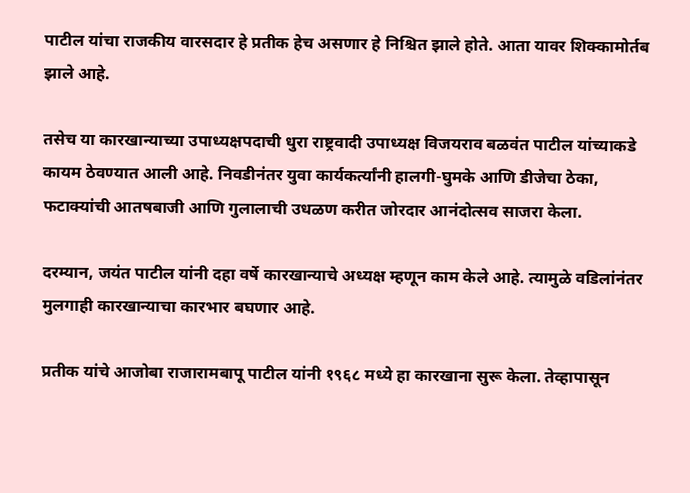पाटील यांचा राजकीय वारसदार हे प्रतीक हेच असणार हे निश्चित झाले होते. आता यावर शिक्कामोर्तब झाले आहे.

तसेच या कारखान्याच्या उपाध्यक्षपदाची धुरा राष्ट्रवादी उपाध्यक्ष विजयराव बळवंत पाटील यांच्याकडे कायम ठेवण्यात आली आहे. निवडीनंतर युवा कार्यकर्त्यांनी हालगी-घुमके आणि डीजेचा ठेका, फटाक्यांची आतषबाजी आणि गुलालाची उधळण करीत जोरदार आनंदोत्सव साजरा केला.

दरम्यान, जयंत पाटील यांनी दहा वर्षे कारखान्याचे अध्यक्ष म्हणून काम केले आहे. त्यामुळे वडिलांनंतर मुलगाही कारखान्याचा कारभार बघणार आहे.

प्रतीक यांचे आजोबा राजारामबापू पाटील यांनी १९६८ मध्ये हा कारखाना सुरू केला. तेव्हापासून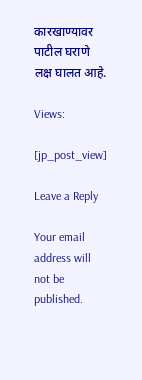कारखाण्यावर पाटील घराणे लक्ष घालत आहे.

Views:

[jp_post_view]

Leave a Reply

Your email address will not be published.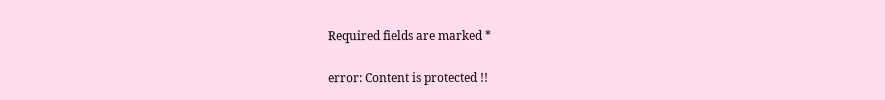Required fields are marked *

error: Content is protected !!